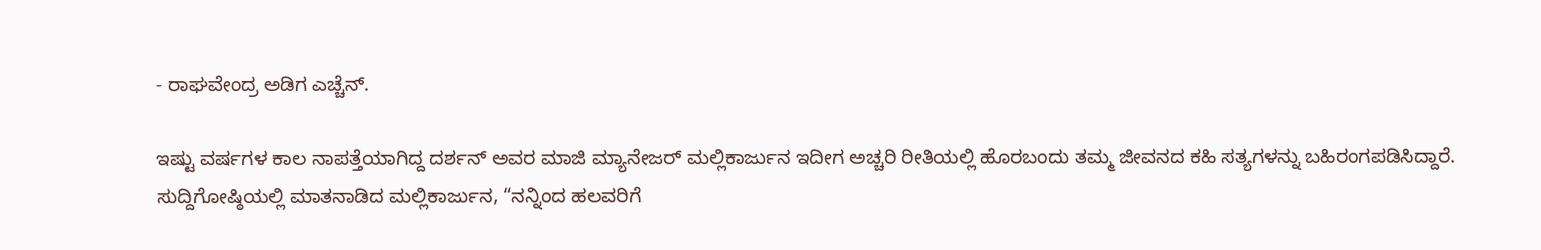- ರಾಘವೇಂದ್ರ ಅಡಿಗ ಎಚ್ಚೆನ್.

ಇಷ್ಟು ವರ್ಷಗಳ ಕಾಲ ನಾಪತ್ತೆಯಾಗಿದ್ದ ದರ್ಶನ್ ಅವರ ಮಾಜಿ ಮ್ಯಾನೇಜರ್ ಮಲ್ಲಿಕಾರ್ಜುನ ಇದೀಗ ಅಚ್ಚರಿ ರೀತಿಯಲ್ಲಿ ಹೊರಬಂದು ತಮ್ಮ ಜೀವನದ ಕಹಿ ಸತ್ಯಗಳನ್ನು ಬಹಿರಂಗಪಡಿಸಿದ್ದಾರೆ.
ಸುದ್ದಿಗೋಷ್ಠಿಯಲ್ಲಿ ಮಾತನಾಡಿದ ಮಲ್ಲಿಕಾರ್ಜುನ, “ನನ್ನಿಂದ ಹಲವರಿಗೆ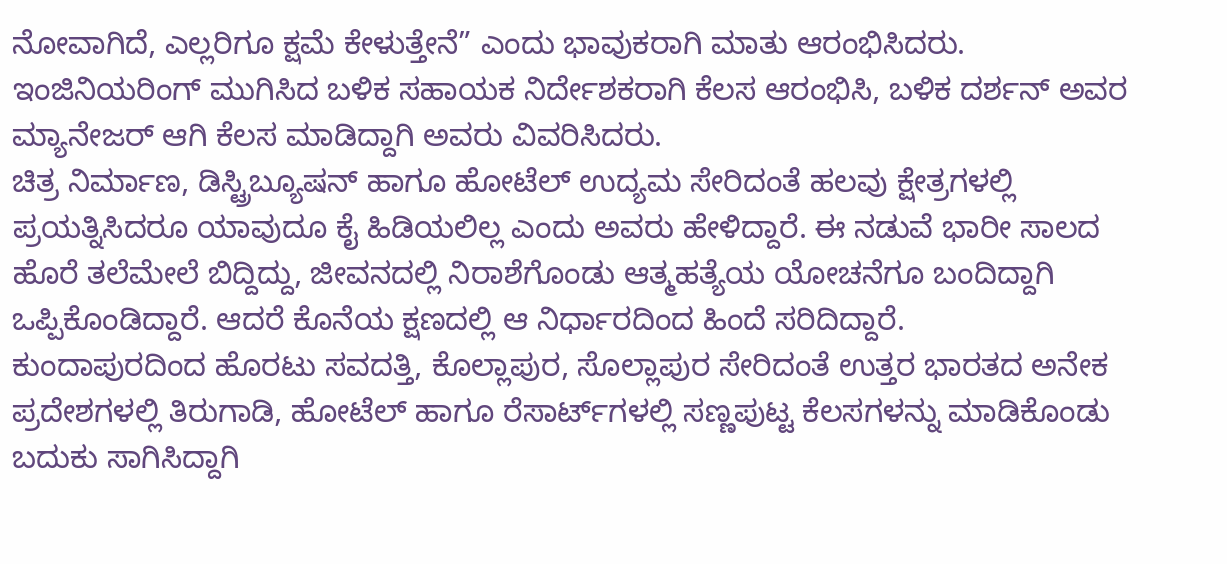ನೋವಾಗಿದೆ, ಎಲ್ಲರಿಗೂ ಕ್ಷಮೆ ಕೇಳುತ್ತೇನೆ” ಎಂದು ಭಾವುಕರಾಗಿ ಮಾತು ಆರಂಭಿಸಿದರು. ಇಂಜಿನಿಯರಿಂಗ್ ಮುಗಿಸಿದ ಬಳಿಕ ಸಹಾಯಕ ನಿರ್ದೇಶಕರಾಗಿ ಕೆಲಸ ಆರಂಭಿಸಿ, ಬಳಿಕ ದರ್ಶನ್ ಅವರ ಮ್ಯಾನೇಜರ್ ಆಗಿ ಕೆಲಸ ಮಾಡಿದ್ದಾಗಿ ಅವರು ವಿವರಿಸಿದರು.
ಚಿತ್ರ ನಿರ್ಮಾಣ, ಡಿಸ್ಟ್ರಿಬ್ಯೂಷನ್ ಹಾಗೂ ಹೋಟೆಲ್ ಉದ್ಯಮ ಸೇರಿದಂತೆ ಹಲವು ಕ್ಷೇತ್ರಗಳಲ್ಲಿ ಪ್ರಯತ್ನಿಸಿದರೂ ಯಾವುದೂ ಕೈ ಹಿಡಿಯಲಿಲ್ಲ ಎಂದು ಅವರು ಹೇಳಿದ್ದಾರೆ. ಈ ನಡುವೆ ಭಾರೀ ಸಾಲದ ಹೊರೆ ತಲೆಮೇಲೆ ಬಿದ್ದಿದ್ದು, ಜೀವನದಲ್ಲಿ ನಿರಾಶೆಗೊಂಡು ಆತ್ಮಹತ್ಯೆಯ ಯೋಚನೆಗೂ ಬಂದಿದ್ದಾಗಿ ಒಪ್ಪಿಕೊಂಡಿದ್ದಾರೆ. ಆದರೆ ಕೊನೆಯ ಕ್ಷಣದಲ್ಲಿ ಆ ನಿರ್ಧಾರದಿಂದ ಹಿಂದೆ ಸರಿದಿದ್ದಾರೆ.
ಕುಂದಾಪುರದಿಂದ ಹೊರಟು ಸವದತ್ತಿ, ಕೊಲ್ಲಾಪುರ, ಸೊಲ್ಲಾಪುರ ಸೇರಿದಂತೆ ಉತ್ತರ ಭಾರತದ ಅನೇಕ ಪ್ರದೇಶಗಳಲ್ಲಿ ತಿರುಗಾಡಿ, ಹೋಟೆಲ್ ಹಾಗೂ ರೆಸಾರ್ಟ್‌ಗಳಲ್ಲಿ ಸಣ್ಣಪುಟ್ಟ ಕೆಲಸಗಳನ್ನು ಮಾಡಿಕೊಂಡು ಬದುಕು ಸಾಗಿಸಿದ್ದಾಗಿ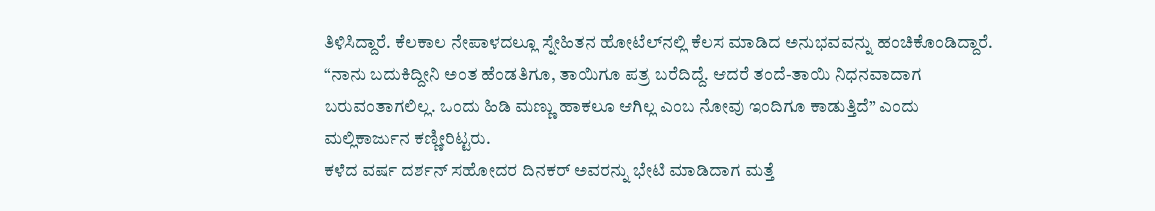ತಿಳಿಸಿದ್ದಾರೆ. ಕೆಲಕಾಲ ನೇಪಾಳದಲ್ಲೂ ಸ್ನೇಹಿತನ ಹೋಟೆಲ್‌ನಲ್ಲಿ ಕೆಲಸ ಮಾಡಿದ ಅನುಭವವನ್ನು ಹಂಚಿಕೊಂಡಿದ್ದಾರೆ.
“ನಾನು ಬದುಕಿದ್ದೀನಿ ಅಂತ ಹೆಂಡತಿಗೂ, ತಾಯಿಗೂ ಪತ್ರ ಬರೆದಿದ್ದೆ. ಆದರೆ ತಂದೆ-ತಾಯಿ ನಿಧನವಾದಾಗ ಬರುವಂತಾಗಲಿಲ್ಲ. ಒಂದು ಹಿಡಿ ಮಣ್ಣು ಹಾಕಲೂ ಆಗಿಲ್ಲ ಎಂಬ ನೋವು ಇಂದಿಗೂ ಕಾಡುತ್ತಿದೆ” ಎಂದು ಮಲ್ಲಿಕಾರ್ಜುನ ಕಣ್ಣೀರಿಟ್ಟರು.
ಕಳೆದ ವರ್ಷ ದರ್ಶನ್ ಸಹೋದರ ದಿನಕರ್ ಅವರನ್ನು ಭೇಟಿ ಮಾಡಿದಾಗ ಮತ್ತೆ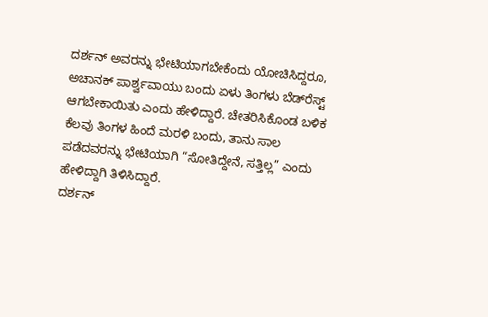ದರ್ಶನ್ ಅವರನ್ನು ಭೇಟಿಯಾಗಬೇಕೆಂದು ಯೋಚಿಸಿದ್ದರೂ, ಅಚಾನಕ್ ಪಾರ್ಶ್ವವಾಯು ಬಂದು ಏಳು ತಿಂಗಳು ಬೆಡ್‌ರೆಸ್ಟ್ ಆಗಬೇಕಾಯಿತು ಎಂದು ಹೇಳಿದ್ದಾರೆ. ಚೇತರಿಸಿಕೊಂಡ ಬಳಿಕ ಕೆಲವು ತಿಂಗಳ ಹಿಂದೆ ಮರಳಿ ಬಂದು, ತಾನು ಸಾಲ ಪಡೆದವರನ್ನು ಭೇಟಿಯಾಗಿ “ಸೋತಿದ್ದೇನೆ, ಸತ್ತಿಲ್ಲ” ಎಂದು ಹೇಳಿದ್ದಾಗಿ ತಿಳಿಸಿದ್ದಾರೆ.
ದರ್ಶನ್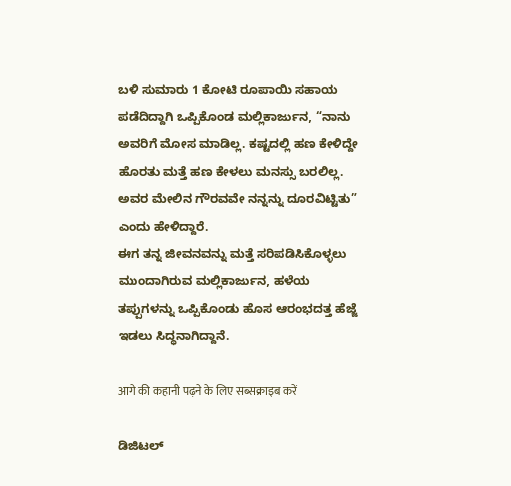ಬಳಿ ಸುಮಾರು 1 ಕೋಟಿ ರೂಪಾಯಿ ಸಹಾಯ ಪಡೆದಿದ್ದಾಗಿ ಒಪ್ಪಿಕೊಂಡ ಮಲ್ಲಿಕಾರ್ಜುನ, “ನಾನು ಅವರಿಗೆ ಮೋಸ ಮಾಡಿಲ್ಲ. ಕಷ್ಟದಲ್ಲಿ ಹಣ ಕೇಳಿದ್ದೇ ಹೊರತು ಮತ್ತೆ ಹಣ ಕೇಳಲು ಮನಸ್ಸು ಬರಲಿಲ್ಲ. ಅವರ ಮೇಲಿನ ಗೌರವವೇ ನನ್ನನ್ನು ದೂರವಿಟ್ಟಿತು” ಎಂದು ಹೇಳಿದ್ದಾರೆ.
ಈಗ ತನ್ನ ಜೀವನವನ್ನು ಮತ್ತೆ ಸರಿಪಡಿಸಿಕೊಳ್ಳಲು ಮುಂದಾಗಿರುವ ಮಲ್ಲಿಕಾರ್ಜುನ, ಹಳೆಯ ತಪ್ಪುಗಳನ್ನು ಒಪ್ಪಿಕೊಂಡು ಹೊಸ ಆರಂಭದತ್ತ ಹೆಜ್ಜೆ ಇಡಲು ಸಿದ್ಧನಾಗಿದ್ದಾನೆ.

आगे की कहानी पढ़ने के लिए सब्सक्राइब करें

ಡಿಜಿಟಲ್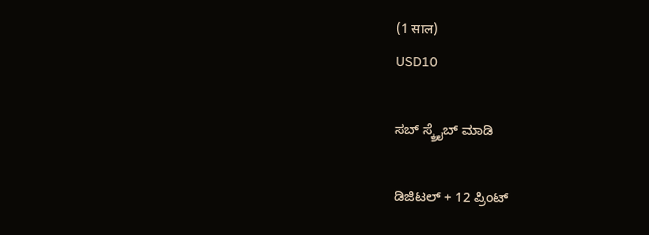(1 साल)
USD10

ಸಬ್ ಸ್ಕ್ರೈಬ್ ಮಾಡಿ

ಡಿಜಿಟಲ್ + 12 ಪ್ರಿಂಟ್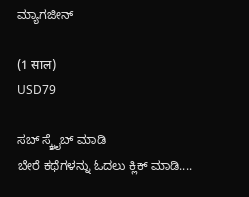ಮ್ಯಾಗಜೀನ್

(1 साल)
USD79

ಸಬ್ ಸ್ಕ್ರೈಬ್ ಮಾಡಿ
ಬೇರೆ ಕಥೆಗಳನ್ನು ಓದಲು ಕ್ಲಿಕ್ ಮಾಡಿ....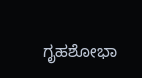ಗೃಹಶೋಭಾ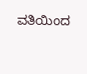ವತಿಯಿಂದ